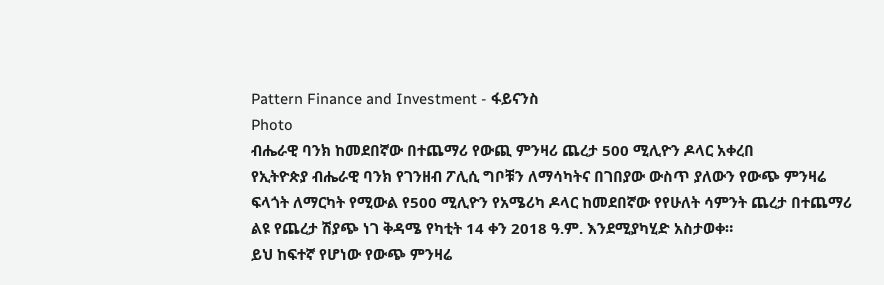Pattern Finance and Investment - ፋይናንስ
Photo
ብሔራዊ ባንክ ከመደበኛው በተጨማሪ የውጪ ምንዛሪ ጨረታ 500 ሚሊዮን ዶላር አቀረበ
የኢትዮጵያ ብሔራዊ ባንክ የገንዘብ ፖሊሲ ግቦቹን ለማሳካትና በገበያው ውስጥ ያለውን የውጭ ምንዛሬ ፍላጎት ለማርካት የሚውል የ500 ሚሊዮን የአሜሪካ ዶላር ከመደበኛው የየሁለት ሳምንት ጨረታ በተጨማሪ ልዩ የጨረታ ሽያጭ ነገ ቅዳሜ የካቲት 14 ቀን 2018 ዓ.ም. እንደሚያካሂድ አስታወቀ።
ይህ ከፍተኛ የሆነው የውጭ ምንዛሬ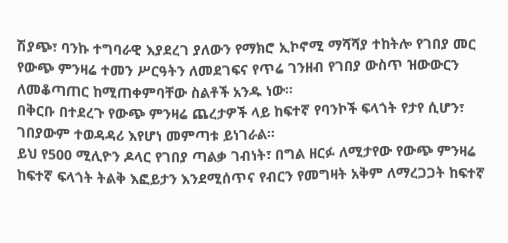ሽያጭ፣ ባንኩ ተግባራዊ እያደረገ ያለውን የማክሮ ኢኮኖሚ ማሻሻያ ተከትሎ የገበያ መር የውጭ ምንዛሬ ተመን ሥርዓትን ለመደገፍና የጥሬ ገንዘብ የገበያ ውስጥ ዝውውርን ለመቆጣጠር ከሚጠቀምባቸው ስልቶች አንዱ ነው።
በቅርቡ በተደረጉ የውጭ ምንዛሬ ጨረታዎች ላይ ከፍተኛ የባንኮች ፍላጎት የታየ ሲሆን፣ ገበያውም ተወዳዳሪ እየሆነ መምጣቱ ይነገራል።
ይህ የ500 ሚሊዮን ዶላር የገበያ ጣልቃ ገብነት፣ በግል ዘርፉ ለሚታየው የውጭ ምንዛሬ ከፍተኛ ፍላጎት ትልቅ እፎይታን እንደሚሰጥና የብርን የመግዛት አቅም ለማረጋጋት ከፍተኛ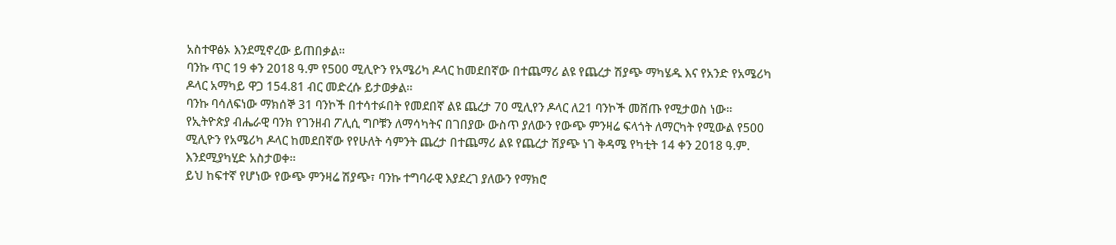አስተዋፅኦ እንደሚኖረው ይጠበቃል።
ባንኩ ጥር 19 ቀን 2018 ዓ.ም የ500 ሚሊዮን የአሜሪካ ዶላር ከመደበኛው በተጨማሪ ልዩ የጨረታ ሽያጭ ማካሄዱ እና የአንድ የአሜሪካ ዶላር አማካይ ዋጋ 154.81 ብር መድረሱ ይታወቃል።
ባንኩ ባሳለፍነው ማክሰኞ 31 ባንኮች በተሳተፉበት የመደበኛ ልዩ ጨረታ 70 ሚሊየን ዶላር ለ21 ባንኮች መሸጡ የሚታወስ ነው፡፡
የኢትዮጵያ ብሔራዊ ባንክ የገንዘብ ፖሊሲ ግቦቹን ለማሳካትና በገበያው ውስጥ ያለውን የውጭ ምንዛሬ ፍላጎት ለማርካት የሚውል የ500 ሚሊዮን የአሜሪካ ዶላር ከመደበኛው የየሁለት ሳምንት ጨረታ በተጨማሪ ልዩ የጨረታ ሽያጭ ነገ ቅዳሜ የካቲት 14 ቀን 2018 ዓ.ም. እንደሚያካሂድ አስታወቀ።
ይህ ከፍተኛ የሆነው የውጭ ምንዛሬ ሽያጭ፣ ባንኩ ተግባራዊ እያደረገ ያለውን የማክሮ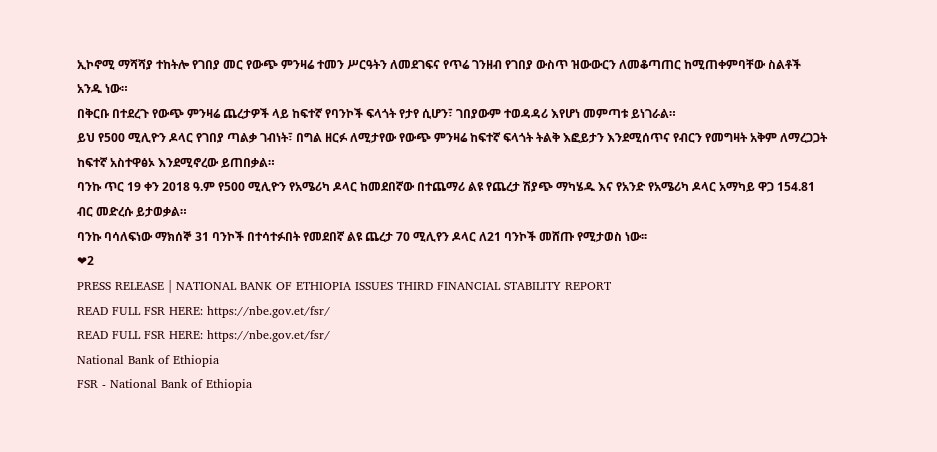ኢኮኖሚ ማሻሻያ ተከትሎ የገበያ መር የውጭ ምንዛሬ ተመን ሥርዓትን ለመደገፍና የጥሬ ገንዘብ የገበያ ውስጥ ዝውውርን ለመቆጣጠር ከሚጠቀምባቸው ስልቶች አንዱ ነው።
በቅርቡ በተደረጉ የውጭ ምንዛሬ ጨረታዎች ላይ ከፍተኛ የባንኮች ፍላጎት የታየ ሲሆን፣ ገበያውም ተወዳዳሪ እየሆነ መምጣቱ ይነገራል።
ይህ የ500 ሚሊዮን ዶላር የገበያ ጣልቃ ገብነት፣ በግል ዘርፉ ለሚታየው የውጭ ምንዛሬ ከፍተኛ ፍላጎት ትልቅ እፎይታን እንደሚሰጥና የብርን የመግዛት አቅም ለማረጋጋት ከፍተኛ አስተዋፅኦ እንደሚኖረው ይጠበቃል።
ባንኩ ጥር 19 ቀን 2018 ዓ.ም የ500 ሚሊዮን የአሜሪካ ዶላር ከመደበኛው በተጨማሪ ልዩ የጨረታ ሽያጭ ማካሄዱ እና የአንድ የአሜሪካ ዶላር አማካይ ዋጋ 154.81 ብር መድረሱ ይታወቃል።
ባንኩ ባሳለፍነው ማክሰኞ 31 ባንኮች በተሳተፉበት የመደበኛ ልዩ ጨረታ 70 ሚሊየን ዶላር ለ21 ባንኮች መሸጡ የሚታወስ ነው፡፡
❤2
PRESS RELEASE | NATIONAL BANK OF ETHIOPIA ISSUES THIRD FINANCIAL STABILITY REPORT
READ FULL FSR HERE: https://nbe.gov.et/fsr/
READ FULL FSR HERE: https://nbe.gov.et/fsr/
National Bank of Ethiopia
FSR - National Bank of Ethiopia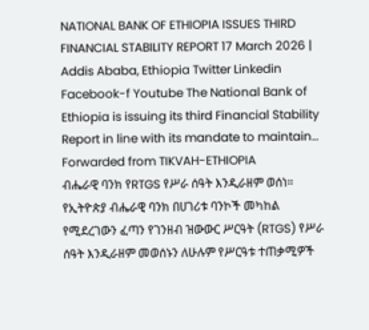NATIONAL BANK OF ETHIOPIA ISSUES THIRD FINANCIAL STABILITY REPORT 17 March 2026 | Addis Ababa, Ethiopia Twitter Linkedin Facebook-f Youtube The National Bank of Ethiopia is issuing its third Financial Stability Report in line with its mandate to maintain…
Forwarded from TIKVAH-ETHIOPIA
ብሔራዊ ባንክ የRTGS የሥራ ሰዓት እንዲራዘም ወሰነ።
የኢትዮጵያ ብሔራዊ ባንክ በሀገሪቱ ባንኮች መካከል የሚደረገውን ፈጣን የገንዘብ ዝውውር ሥርዓት (RTGS) የሥራ ሰዓት እንዲራዘም መወሰኑን ለሁሉም የሥርዓቱ ተጠቃሚዎች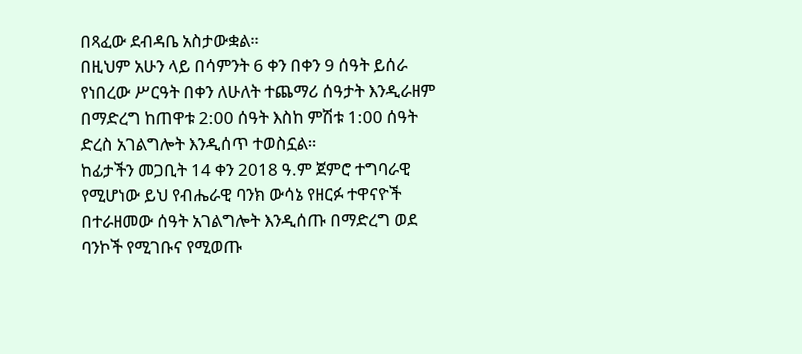በጻፈው ደብዳቤ አስታውቋል።
በዚህም አሁን ላይ በሳምንት 6 ቀን በቀን 9 ሰዓት ይሰራ የነበረው ሥርዓት በቀን ለሁለት ተጨማሪ ሰዓታት እንዲራዘም በማድረግ ከጠዋቱ 2:00 ሰዓት እስከ ምሽቱ 1:00 ሰዓት ድረስ አገልግሎት እንዲሰጥ ተወስኗል።
ከፊታችን መጋቢት 14 ቀን 2018 ዓ.ም ጀምሮ ተግባራዊ የሚሆነው ይህ የብሔራዊ ባንክ ውሳኔ የዘርፉ ተዋናዮች በተራዘመው ሰዓት አገልግሎት እንዲሰጡ በማድረግ ወደ ባንኮች የሚገቡና የሚወጡ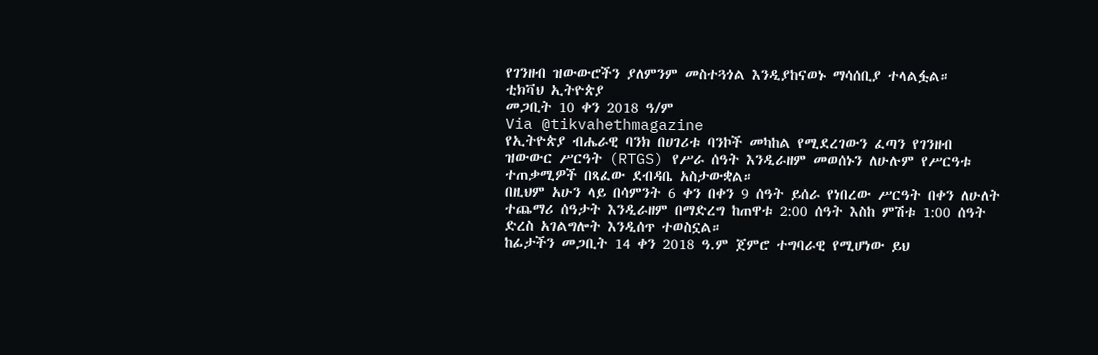የገንዘብ ዝውውሮችን ያለምንም መስተጓጎል እንዲያከናወኑ ማሳሰቢያ ተላልፏል።
ቲክቫህ ኢትዮጵያ
መጋቢት 10 ቀን 2018 ዓ/ም
Via @tikvahethmagazine
የኢትዮጵያ ብሔራዊ ባንክ በሀገሪቱ ባንኮች መካከል የሚደረገውን ፈጣን የገንዘብ ዝውውር ሥርዓት (RTGS) የሥራ ሰዓት እንዲራዘም መወሰኑን ለሁሉም የሥርዓቱ ተጠቃሚዎች በጻፈው ደብዳቤ አስታውቋል።
በዚህም አሁን ላይ በሳምንት 6 ቀን በቀን 9 ሰዓት ይሰራ የነበረው ሥርዓት በቀን ለሁለት ተጨማሪ ሰዓታት እንዲራዘም በማድረግ ከጠዋቱ 2:00 ሰዓት እስከ ምሽቱ 1:00 ሰዓት ድረስ አገልግሎት እንዲሰጥ ተወስኗል።
ከፊታችን መጋቢት 14 ቀን 2018 ዓ.ም ጀምሮ ተግባራዊ የሚሆነው ይህ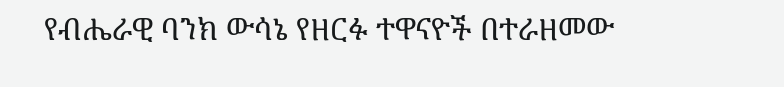የብሔራዊ ባንክ ውሳኔ የዘርፉ ተዋናዮች በተራዘመው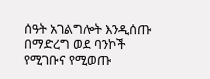ሰዓት አገልግሎት እንዲሰጡ በማድረግ ወደ ባንኮች የሚገቡና የሚወጡ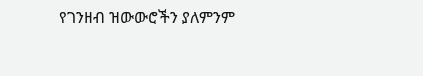የገንዘብ ዝውውሮችን ያለምንም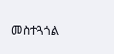መስተጓጎል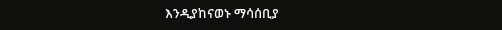እንዲያከናወኑ ማሳሰቢያ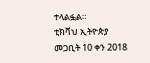ተላልፏል።
ቲክቫህ ኢትዮጵያ
መጋቢት 10 ቀን 2018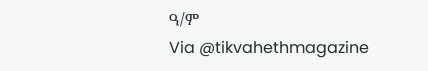ዓ/ም
Via @tikvahethmagazine